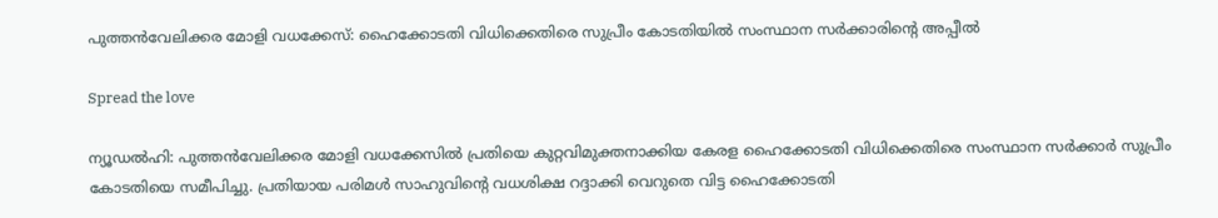പുത്തൻവേലിക്കര മോളി വധക്കേസ്: ഹൈക്കോടതി വിധിക്കെതിരെ സുപ്രീം കോടതിയിൽ സംസ്ഥാന സർക്കാരിന്റെ അപ്പീൽ

Spread the love

ന്യൂഡൽഹി: പുത്തൻവേലിക്കര മോളി വധക്കേസിൽ പ്രതിയെ കുറ്റവിമുക്തനാക്കിയ കേരള ഹൈക്കോടതി വിധിക്കെതിരെ സംസ്ഥാന സർക്കാർ സുപ്രീം കോടതിയെ സമീപിച്ചു. പ്രതിയായ പരിമൾ സാഹുവിന്റെ വധശിക്ഷ റദ്ദാക്കി വെറുതെ വിട്ട ഹൈക്കോടതി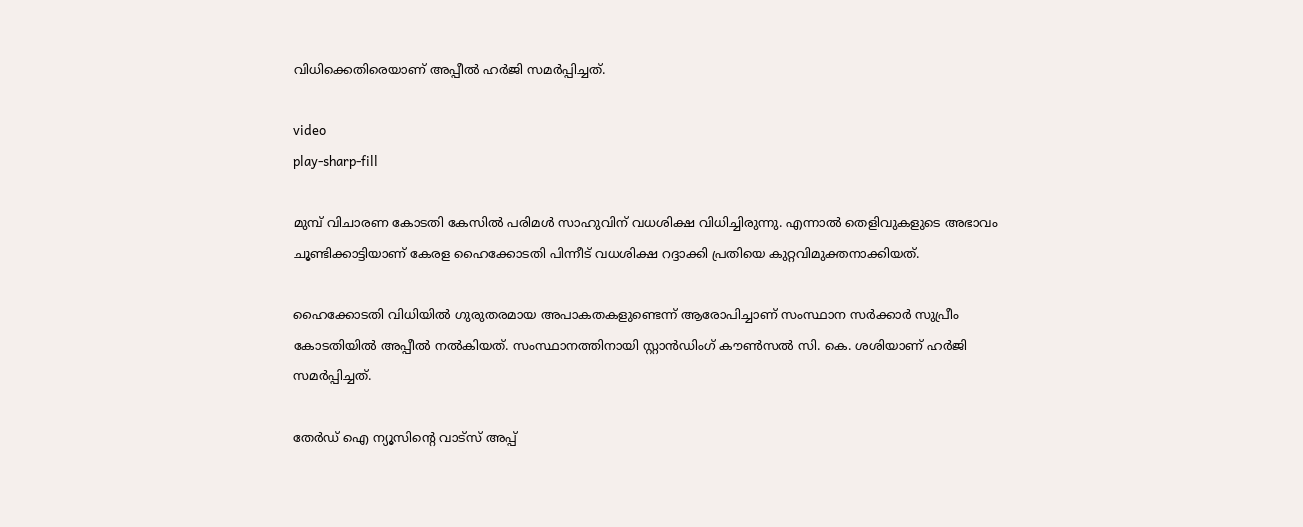വിധിക്കെതിരെയാണ് അപ്പീൽ ഹർജി സമർപ്പിച്ചത്.

video
play-sharp-fill

മുമ്പ് വിചാരണ കോടതി കേസിൽ പരിമൾ സാഹുവിന് വധശിക്ഷ വിധിച്ചിരുന്നു. എന്നാൽ തെളിവുകളുടെ അഭാവം ചൂണ്ടിക്കാട്ടിയാണ് കേരള ഹൈക്കോടതി പിന്നീട് വധശിക്ഷ റദ്ദാക്കി പ്രതിയെ കുറ്റവിമുക്തനാക്കിയത്.

ഹൈക്കോടതി വിധിയിൽ ഗുരുതരമായ അപാകതകളുണ്ടെന്ന് ആരോപിച്ചാണ് സംസ്ഥാന സർക്കാർ സുപ്രീം കോടതിയിൽ അപ്പീൽ നൽകിയത്. സംസ്ഥാനത്തിനായി സ്റ്റാൻഡിംഗ് കൗൺസൽ സി. കെ. ശശിയാണ് ഹർജി സമർപ്പിച്ചത്.

തേർഡ് ഐ ന്യൂസിന്റെ വാട്സ് അപ്പ്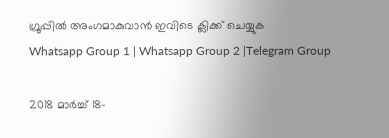ഗ്രൂപ്പിൽ അംഗമാകുവാൻ ഇവിടെ ക്ലിക്ക് ചെയ്യുക
Whatsapp Group 1 | Whatsapp Group 2 |Telegram Group

2018 മാർച്ച് 18-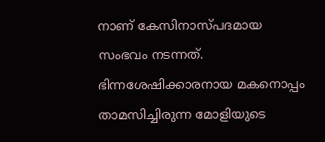നാണ് കേസിനാസ്പദമായ സംഭവം നടന്നത്. ഭിന്നശേഷിക്കാരനായ മകനൊപ്പം താമസിച്ചിരുന്ന മോളിയുടെ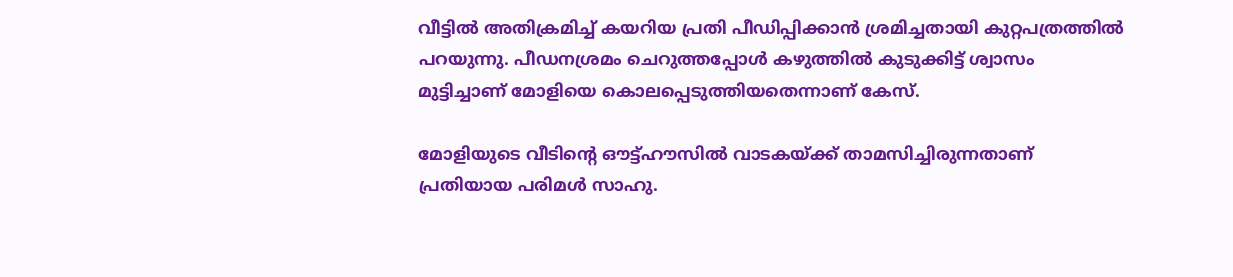വീട്ടിൽ അതിക്രമിച്ച് കയറിയ പ്രതി പീഡിപ്പിക്കാൻ ശ്രമിച്ചതായി കുറ്റപത്രത്തിൽ പറയുന്നു. പീഡനശ്രമം ചെറുത്തപ്പോൾ കഴുത്തിൽ കുടുക്കിട്ട് ശ്വാസം മുട്ടിച്ചാണ് മോളിയെ കൊലപ്പെടുത്തിയതെന്നാണ് കേസ്.

മോളിയുടെ വീടിന്റെ ഔട്ട്‌ഹൗസിൽ വാടകയ്ക്ക് താമസിച്ചിരുന്നതാണ് പ്രതിയായ പരിമൾ സാഹു.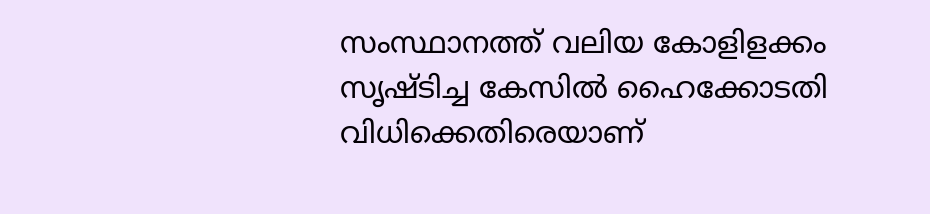സംസ്ഥാനത്ത് വലിയ കോളിളക്കം സൃഷ്ടിച്ച കേസിൽ ഹൈക്കോടതി വിധിക്കെതിരെയാണ്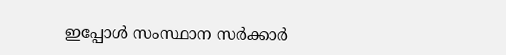ഇപ്പോൾ സംസ്ഥാന സർക്കാർ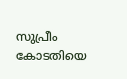സുപ്രീം കോടതിയെ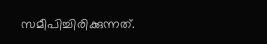സമീപിച്ചിരിക്കുന്നത്.